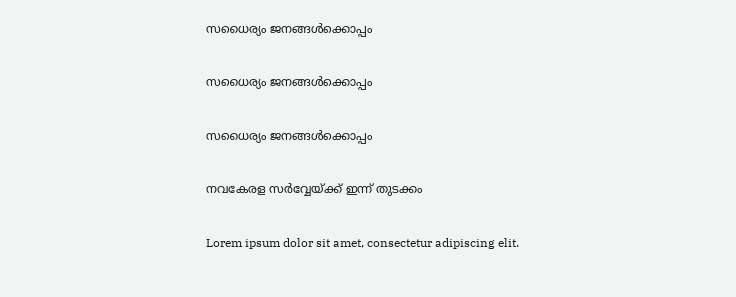സധൈര്യം ജനങ്ങൾക്കൊപ്പം

സധൈര്യം ജനങ്ങൾക്കൊപ്പം

സധൈര്യം ജനങ്ങൾക്കൊപ്പം

നവകേരള സർവ്വേയ്ക്ക് ഇന്ന് തുടക്കം

Lorem ipsum dolor sit amet, consectetur adipiscing elit.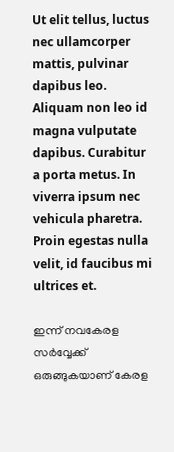Ut elit tellus, luctus nec ullamcorper mattis, pulvinar dapibus leo. Aliquam non leo id magna vulputate dapibus. Curabitur a porta metus. In viverra ipsum nec vehicula pharetra. Proin egestas nulla velit, id faucibus mi ultrices et.

ഇന്ന് നവകേരള സർവ്വേക്ക് ഒരുങ്ങുകയാണ് കേരള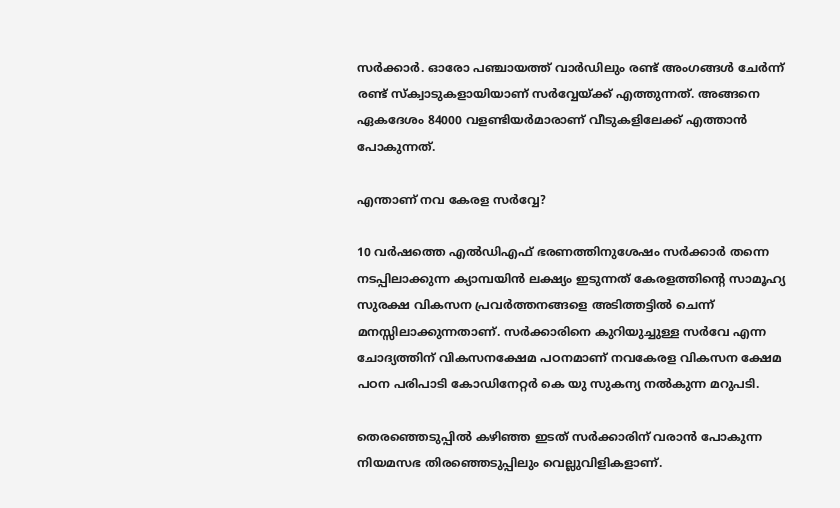സർക്കാർ. ഓരോ പഞ്ചായത്ത് വാർഡിലും രണ്ട് അംഗങ്ങൾ ചേർന്ന് രണ്ട് സ്ക്വാടുകളായിയാണ് സർവ്വേയ്ക്ക് എത്തുന്നത്. അങ്ങനെ ഏകദേശം 84000 വളണ്ടിയർമാരാണ് വീടുകളിലേക്ക് എത്താൻ പോകുന്നത്.

എന്താണ് നവ കേരള സർവ്വേ?

10 വർഷത്തെ എൽഡിഎഫ് ഭരണത്തിനുശേഷം സർക്കാർ തന്നെ നടപ്പിലാക്കുന്ന ക്യാമ്പയിൻ ലക്ഷ്യം ഇടുന്നത് കേരളത്തിന്റെ സാമൂഹ്യ സുരക്ഷ വികസന പ്രവർത്തനങ്ങളെ അടിത്തട്ടിൽ ചെന്ന് മനസ്സിലാക്കുന്നതാണ്. സർക്കാരിനെ കുറിയുച്ചുള്ള സർവേ എന്ന ചോദ്യത്തിന് വികസനക്ഷേമ പഠനമാണ് നവകേരള വികസന ക്ഷേമ പഠന പരിപാടി കോഡിനേറ്റർ കെ യു സുകന്യ നൽകുന്ന മറുപടി.

തെരഞ്ഞെടുപ്പിൽ കഴിഞ്ഞ ഇടത് സർക്കാരിന് വരാൻ പോകുന്ന നിയമസഭ തിരഞ്ഞെടുപ്പിലും വെല്ലുവിളികളാണ്.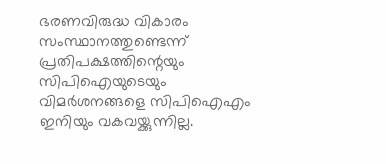ഭരണവിരുദ്ധ വികാരം സംസ്ഥാനത്തുണ്ടെന്ന് പ്രതിപക്ഷത്തിന്റെയും സിപിഐയുടെയും വിമർശനങ്ങളെ സിപിഐഎം ഇനിയും വകവയ്ക്കുന്നില്ല.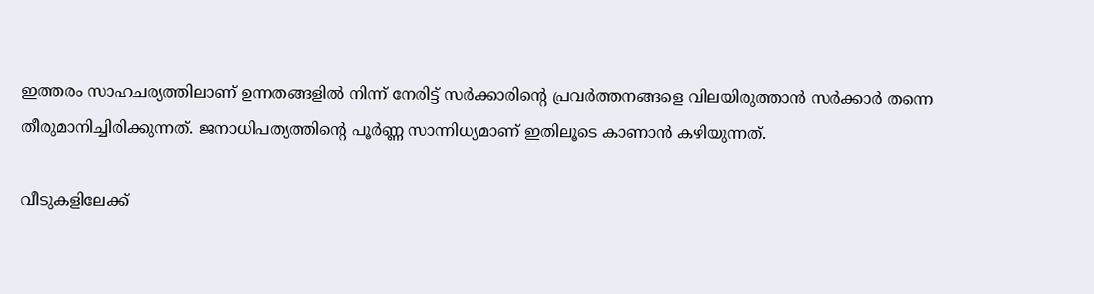ഇത്തരം സാഹചര്യത്തിലാണ് ഉന്നതങ്ങളിൽ നിന്ന് നേരിട്ട് സർക്കാരിന്റെ പ്രവർത്തനങ്ങളെ വിലയിരുത്താൻ സർക്കാർ തന്നെ തീരുമാനിച്ചിരിക്കുന്നത്. ജനാധിപത്യത്തിന്റെ പൂർണ്ണ സാന്നിധ്യമാണ് ഇതിലൂടെ കാണാൻ കഴിയുന്നത്.

വീടുകളിലേക്ക്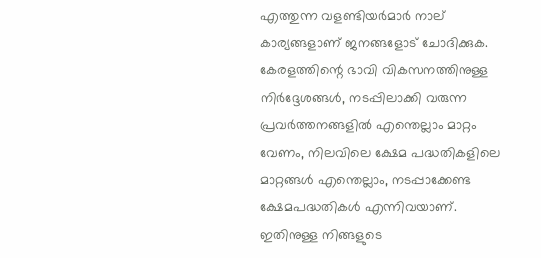എത്തുന്ന വളണ്ടിയർമാർ നാല് കാര്യങ്ങളാണ് ജനങ്ങളോട് ചോദിക്കുക. കേരളത്തിന്റെ ഭാവി വികസനത്തിനുള്ള നിർദ്ദേശങ്ങൾ, നടപ്പിലാക്കി വരുന്ന പ്രവർത്തനങ്ങളിൽ എന്തെല്ലാം മാറ്റം വേണം, നിലവിലെ ക്ഷേമ പദ്ധതികളിലെ മാറ്റങ്ങൾ എന്തെല്ലാം, നടപ്പാക്കേണ്ട ക്ഷേമപദ്ധതികള്‍ എന്നിവയാണ്. ഇതിനുള്ള നിങ്ങളുടെ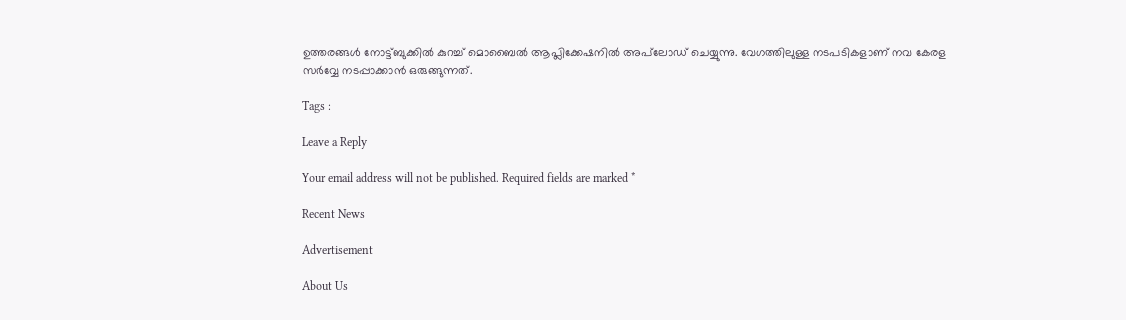ഉത്തരങ്ങൾ നോട്ട്ബുക്കിൽ കുറച്ച് മൊബൈൽ ആപ്ലിക്കേഷനിൽ അപ്‌ലോഡ് ചെയ്യുന്നു. വേഗത്തിലുള്ള നടപടികളാണ് നവ കേരള സർവ്വേ നടപ്പാക്കാൻ ഒരുങ്ങുന്നത്.

Tags :

Leave a Reply

Your email address will not be published. Required fields are marked *

Recent News

Advertisement

About Us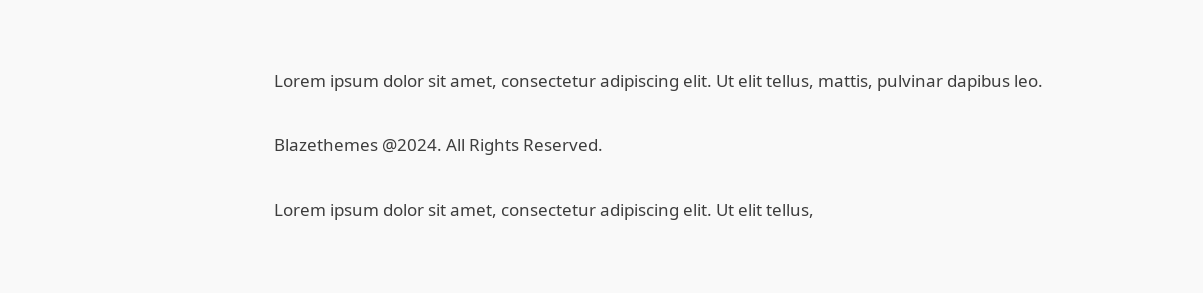Lorem ipsum dolor sit amet, consectetur adipiscing elit. Ut elit tellus, mattis, pulvinar dapibus leo.

Blazethemes @2024. All Rights Reserved.

Lorem ipsum dolor sit amet, consectetur adipiscing elit. Ut elit tellus,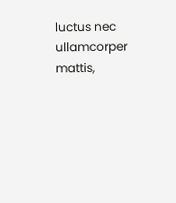luctus nec ullamcorper mattis,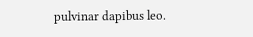pulvinar dapibus leo.